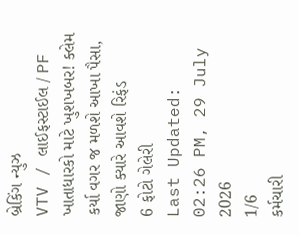બ્રેકિંગ ન્યુઝ
VTV / લાઈફસ્ટાઈલ / PF ખાતાધારકો માટે ખુશખબર! ક્લેમ કર્યા વગર જ મળશે આખા પૈસા, જાણો ક્યારે આવશે રિફંડ
6 ફોટો ગેલેરી
Last Updated: 02:26 PM, 29 July 2026
1/6
કર્મચારી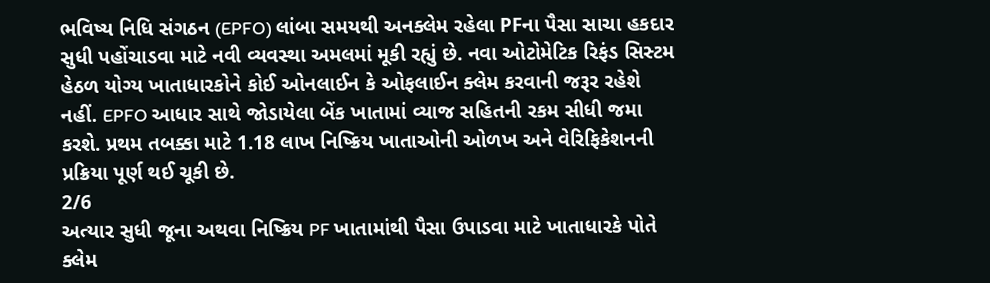ભવિષ્ય નિધિ સંગઠન (EPFO) લાંબા સમયથી અનક્લેમ રહેલા PFના પૈસા સાચા હકદાર સુધી પહોંચાડવા માટે નવી વ્યવસ્થા અમલમાં મૂકી રહ્યું છે. નવા ઓટોમેટિક રિફંડ સિસ્ટમ હેઠળ યોગ્ય ખાતાધારકોને કોઈ ઓનલાઈન કે ઓફલાઈન ક્લેમ કરવાની જરૂર રહેશે નહીં. EPFO આધાર સાથે જોડાયેલા બેંક ખાતામાં વ્યાજ સહિતની રકમ સીધી જમા કરશે. પ્રથમ તબક્કા માટે 1.18 લાખ નિષ્ક્રિય ખાતાઓની ઓળખ અને વેરિફિકેશનની પ્રક્રિયા પૂર્ણ થઈ ચૂકી છે.
2/6
અત્યાર સુધી જૂના અથવા નિષ્ક્રિય PF ખાતામાંથી પૈસા ઉપાડવા માટે ખાતાધારકે પોતે ક્લેમ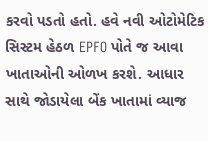કરવો પડતો હતો. હવે નવી ઓટોમેટિક સિસ્ટમ હેઠળ EPFO પોતે જ આવા ખાતાઓની ઓળખ કરશે. આધાર સાથે જોડાયેલા બેંક ખાતામાં વ્યાજ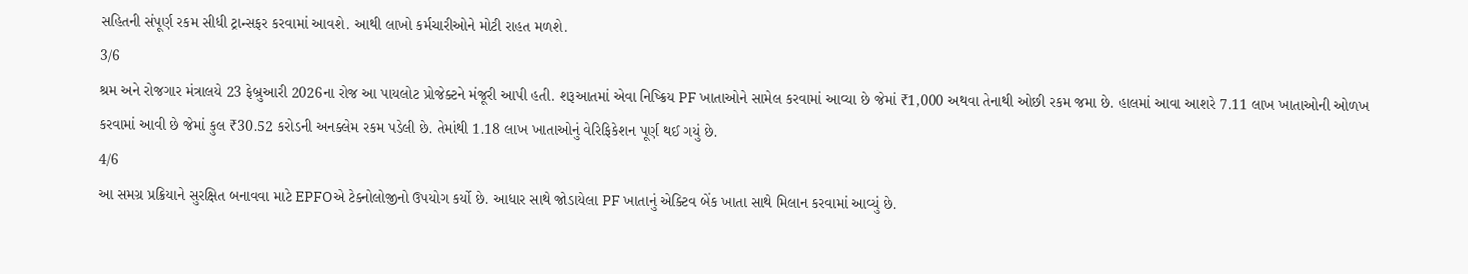સહિતની સંપૂર્ણ રકમ સીધી ટ્રાન્સફર કરવામાં આવશે. આથી લાખો કર્મચારીઓને મોટી રાહત મળશે.
3/6
શ્રમ અને રોજગાર મંત્રાલયે 23 ફેબ્રુઆરી 2026ના રોજ આ પાયલોટ પ્રોજેક્ટને મંજૂરી આપી હતી. શરૂઆતમાં એવા નિષ્ક્રિય PF ખાતાઓને સામેલ કરવામાં આવ્યા છે જેમાં ₹1,000 અથવા તેનાથી ઓછી રકમ જમા છે. હાલમાં આવા આશરે 7.11 લાખ ખાતાઓની ઓળખ કરવામાં આવી છે જેમાં કુલ ₹30.52 કરોડની અનક્લેમ રકમ પડેલી છે. તેમાંથી 1.18 લાખ ખાતાઓનું વેરિફિકેશન પૂર્ણ થઈ ગયું છે.
4/6
આ સમગ્ર પ્રક્રિયાને સુરક્ષિત બનાવવા માટે EPFOએ ટેક્નોલોજીનો ઉપયોગ કર્યો છે. આધાર સાથે જોડાયેલા PF ખાતાનું એક્ટિવ બેંક ખાતા સાથે મિલાન કરવામાં આવ્યું છે.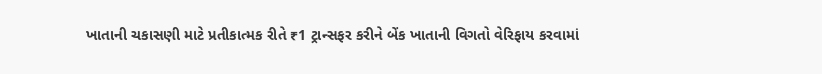ખાતાની ચકાસણી માટે પ્રતીકાત્મક રીતે ₹1 ટ્રાન્સફર કરીને બેંક ખાતાની વિગતો વેરિફાય કરવામાં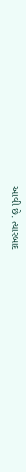આવી છે. ત્યારબાદ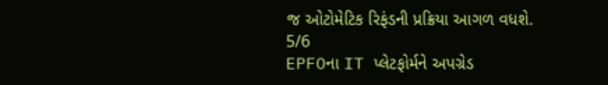જ ઓટોમેટિક રિફંડની પ્રક્રિયા આગળ વધશે.
5/6
EPFOના IT પ્લેટફોર્મને અપગ્રેડ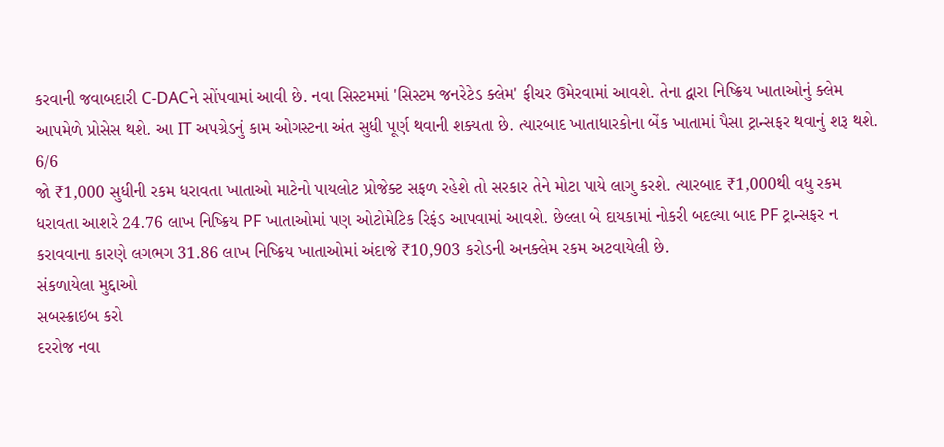કરવાની જવાબદારી C-DACને સોંપવામાં આવી છે. નવા સિસ્ટમમાં 'સિસ્ટમ જનરેટેડ ક્લેમ' ફીચર ઉમેરવામાં આવશે. તેના દ્વારા નિષ્ક્રિય ખાતાઓનું ક્લેમ આપમેળે પ્રોસેસ થશે. આ IT અપગ્રેડનું કામ ઓગસ્ટના અંત સુધી પૂર્ણ થવાની શક્યતા છે. ત્યારબાદ ખાતાધારકોના બેંક ખાતામાં પૈસા ટ્રાન્સફર થવાનું શરૂ થશે.
6/6
જો ₹1,000 સુધીની રકમ ધરાવતા ખાતાઓ માટેનો પાયલોટ પ્રોજેક્ટ સફળ રહેશે તો સરકાર તેને મોટા પાયે લાગુ કરશે. ત્યારબાદ ₹1,000થી વધુ રકમ ધરાવતા આશરે 24.76 લાખ નિષ્ક્રિય PF ખાતાઓમાં પણ ઓટોમેટિક રિફંડ આપવામાં આવશે. છેલ્લા બે દાયકામાં નોકરી બદલ્યા બાદ PF ટ્રાન્સફર ન કરાવવાના કારણે લગભગ 31.86 લાખ નિષ્ક્રિય ખાતાઓમાં અંદાજે ₹10,903 કરોડની અનક્લેમ રકમ અટવાયેલી છે.
સંકળાયેલા મુદ્દાઓ
સબસ્ક્રાઇબ કરો
દરરોજ નવા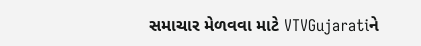સમાચાર મેળવવા માટે VTVGujaratiને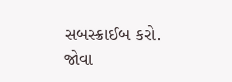સબસ્ક્રાઈબ કરો.
જોવા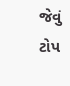જેવું
ટોપ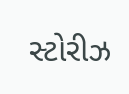સ્ટોરીઝ